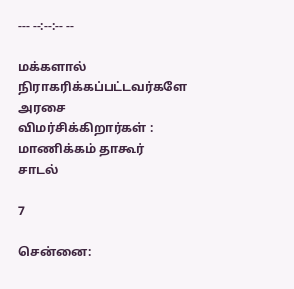--- --:--:-- --

மக்களால் நிராகரிக்கப்பட்டவர்களே அரசை விமர்சிக்கிறார்கள் : மாணிக்கம் தாகூர் சாடல்

7

சென்னை: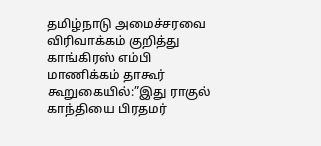தமிழ்நாடு அமைச்சரவை விரிவாக்கம் குறித்து காங்கிரஸ் எம்பி மாணிக்கம் தாகூர் கூறுகையில்:”இது ராகுல் காந்தியை பிரதமர்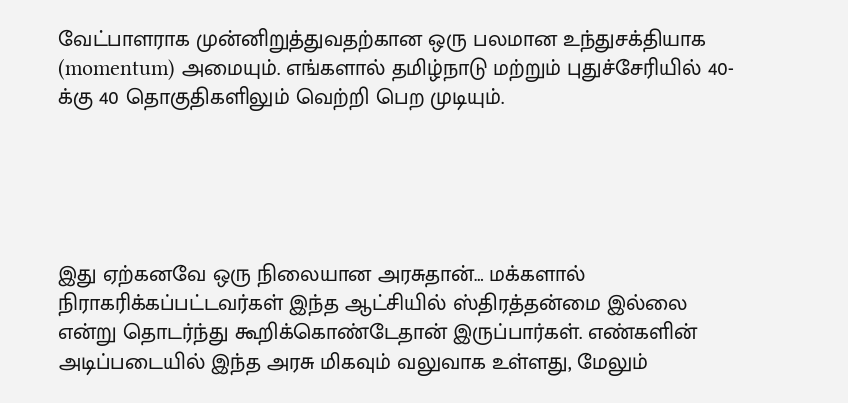வேட்பாளராக முன்னிறுத்துவதற்கான ஒரு பலமான உந்துசக்தியாக (momentum) அமையும். எங்களால் தமிழ்நாடு மற்றும் புதுச்சேரியில் 40-க்கு 40 தொகுதிகளிலும் வெற்றி பெற முடியும்.





இது ஏற்கனவே ஒரு நிலையான அரசுதான்… மக்களால் நிராகரிக்கப்பட்டவர்கள் இந்த ஆட்சியில் ஸ்திரத்தன்மை இல்லை என்று தொடர்ந்து கூறிக்கொண்டேதான் இருப்பார்கள். எண்களின் அடிப்படையில் இந்த அரசு மிகவும் வலுவாக உள்ளது, மேலும்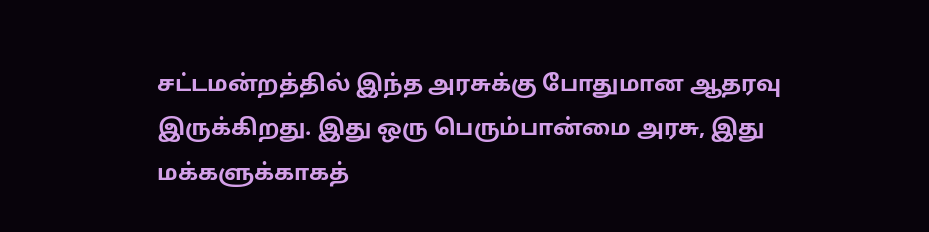சட்டமன்றத்தில் இந்த அரசுக்கு போதுமான ஆதரவு இருக்கிறது. இது ஒரு பெரும்பான்மை அரசு, இது மக்களுக்காகத்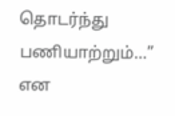தொடர்ந்து பணியாற்றும்…” என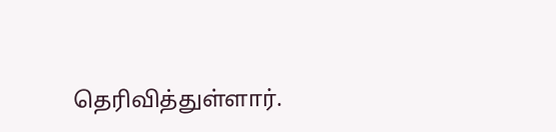தெரிவித்துள்ளார்.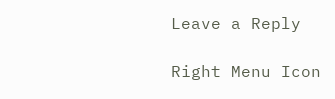Leave a Reply

Right Menu Icon